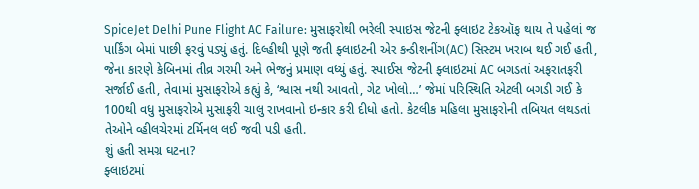SpiceJet Delhi Pune Flight AC Failure: મુસાફરોથી ભરેલી સ્પાઇસ જેટની ફ્લાઇટ ટેકઑફ થાય તે પહેલાં જ પાર્કિંગ બેમાં પાછી ફરવું પડ્યું હતું. દિલ્હીથી પૂણે જતી ફ્લાઇટની એર કન્ડીશનીંગ(AC) સિસ્ટમ ખરાબ થઈ ગઈ હતી, જેના કારણે કેબિનમાં તીવ્ર ગરમી અને ભેજનું પ્રમાણ વધ્યું હતું. સ્પાઈસ જેટની ફ્લાઇટમાં AC બગડતાં અફરાતફરી સર્જાઈ હતી, તેવામાં મુસાફરોએ કહ્યું કે, ‘શ્વાસ નથી આવતો, ગેટ ખોલો…’ જેમાં પરિસ્થિતિ એટલી બગડી ગઈ કે 100થી વધુ મુસાફરોએ મુસાફરી ચાલુ રાખવાનો ઇન્કાર કરી દીધો હતો. કેટલીક મહિલા મુસાફરોની તબિયત લથડતાં તેઓને વ્હીલચેરમાં ટર્મિનલ લઈ જવી પડી હતી.
શું હતી સમગ્ર ઘટના?
ફ્લાઇટમાં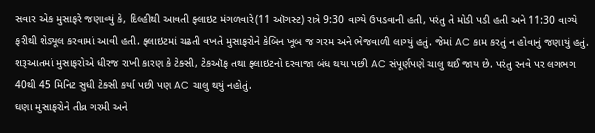સવાર એક મુસાફરે જણાવ્યું કે, દિલ્હીથી આવતી ફ્લાઇટ મંગળવારે(11 ઑગસ્ટ) રાત્રે 9:30 વાગ્યે ઉપડવાની હતી, પરંતુ તે મોડી પડી હતી અને 11:30 વાગ્યે ફરીથી શેડ્યૂલ કરવામાં આવી હતી. ફ્લાઇટમાં ચઢતી વખતે મુસાફરોને કેબિન ખૂબ જ ગરમ અને ભેજવાળી લાગ્યું હતું. જેમાં AC કામ કરતું ન હોવાનું જણાયું હતું. શરૂઆતમાં મુસાફરોએ ધીરજ રાખી કારણ કે ટેક્સી, ટેકઑફ તથા ફ્લાઇટનો દરવાજા બંધ થયા પછી AC સંપૂર્ણપણે ચાલુ થઈ જાય છે. પરંતુ રનવે પર લગભગ 40થી 45 મિનિટ સુધી ટેક્સી કર્યા પછી પણ AC ચાલુ થયું નહોતું.
ઘણા મુસાફરોને તીવ્ર ગરમી અને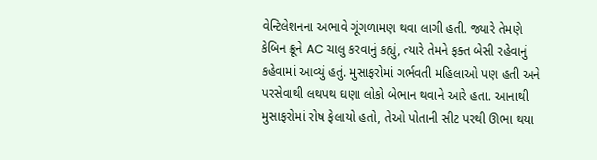વેન્ટિલેશનના અભાવે ગૂંગળામણ થવા લાગી હતી. જ્યારે તેમણે કેબિન ક્રૂને AC ચાલુ કરવાનું કહ્યું, ત્યારે તેમને ફક્ત બેસી રહેવાનું કહેવામાં આવ્યું હતું. મુસાફરોમાં ગર્ભવતી મહિલાઓ પણ હતી અને પરસેવાથી લથપથ ઘણા લોકો બેભાન થવાને આરે હતા. આનાથી મુસાફરોમાં રોષ ફેલાયો હતો, તેઓ પોતાની સીટ પરથી ઊભા થયા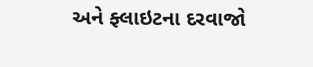અને ફ્લાઇટના દરવાજો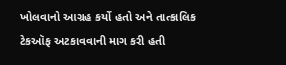ખોલવાનો આગ્રહ કર્યો હતો અને તાત્કાલિક ટેકઑફ અટકાવવાની માગ કરી હતી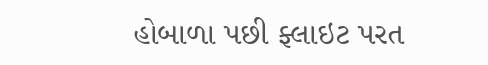હોબાળા પછી ફ્લાઇટ પરત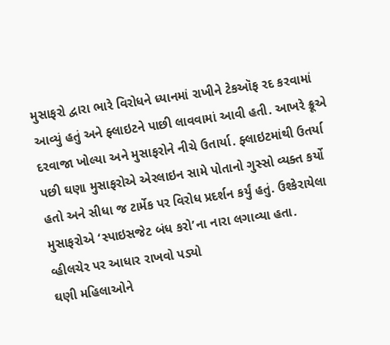મુસાફરો દ્વારા ભારે વિરોધને ધ્યાનમાં રાખીને ટેકઑફ રદ કરવામાં આવ્યું હતું અને ફ્લાઇટને પાછી લાવવામાં આવી હતી. આખરે ક્રૂએ દરવાજા ખોલ્યા અને મુસાફરોને નીચે ઉતાર્યા. ફ્લાઇટમાંથી ઉતર્યા પછી ઘણા મુસાફરોએ એરલાઇન સામે પોતાનો ગુસ્સો વ્યક્ત કર્યો હતો અને સીધા જ ટાર્મેક પર વિરોધ પ્રદર્શન કર્યું હતું. ઉશ્કેરાયેલા મુસાફરોએ ‘સ્પાઇસજેટ બંધ કરો’ના નારા લગાવ્યા હતા.
વ્હીલચેર પર આધાર રાખવો પડ્યો
ઘણી મહિલાઓને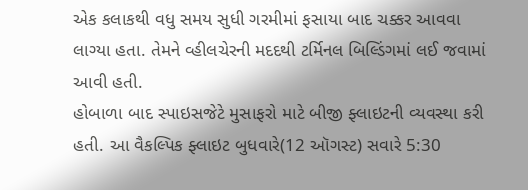એક કલાકથી વધુ સમય સુધી ગરમીમાં ફસાયા બાદ ચક્કર આવવા લાગ્યા હતા. તેમને વ્હીલચેરની મદદથી ટર્મિનલ બિલ્ડિંગમાં લઈ જવામાં આવી હતી.
હોબાળા બાદ સ્પાઇસજેટે મુસાફરો માટે બીજી ફ્લાઇટની વ્યવસ્થા કરી હતી. આ વૈકલ્પિક ફ્લાઇટ બુધવારે(12 ઑગસ્ટ) સવારે 5:30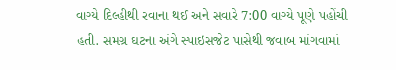વાગ્યે દિલ્હીથી રવાના થઈ અને સવારે 7:00 વાગ્યે પૂણે પહોંચી હતી. સમગ્ર ઘટના અંગે સ્પાઇસજેટ પાસેથી જવાબ માંગવામાં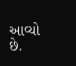આવ્યો છે.